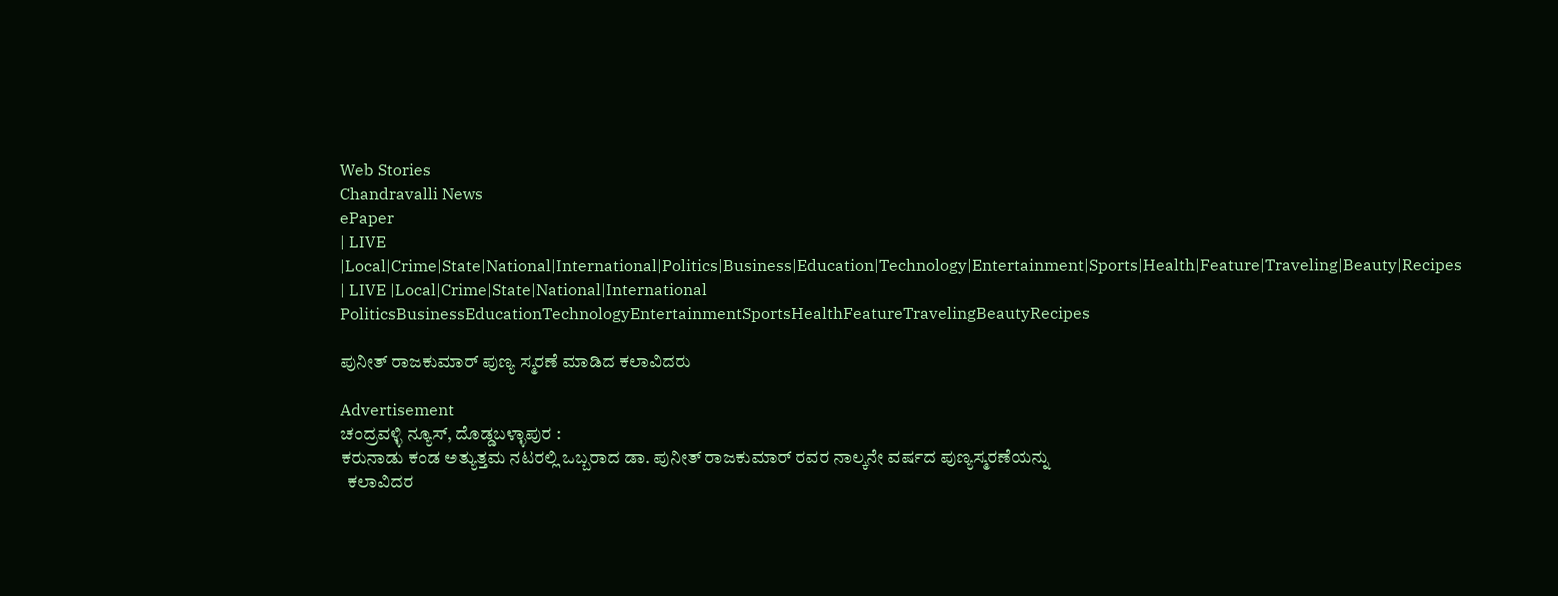Web Stories
Chandravalli News
ePaper
| LIVE |Local|Crime|State|National|International|Politics|Business|Education|Technology|Entertainment|Sports|Health|Feature|Traveling|Beauty|Recipes
| LIVE |Local|Crime|State|National|International
PoliticsBusinessEducationTechnologyEntertainmentSportsHealthFeatureTravelingBeautyRecipes

ಪುನೀತ್ ರಾಜಕುಮಾರ್ ಪುಣ್ಯ ಸ್ಮರಣೆ ಮಾಡಿದ ಕಲಾವಿದರು

Advertisement
ಚಂದ್ರವಳ್ಳಿ ನ್ಯೂಸ್, ದೊಡ್ಡಬಳ್ಳಾಪುರ :
ಕರುನಾಡು ಕಂಡ ಅತ್ಯುತ್ತಮ ನಟರಲ್ಲಿ ಒಬ್ಬರಾದ ಡಾ. ಪುನೀತ್ ರಾಜಕುಮಾರ್ ರವರ ನಾಲ್ಕನೇ ವರ್ಷದ ಪುಣ್ಯಸ್ಮರಣೆಯನ್ನು
  ಕಲಾವಿದರ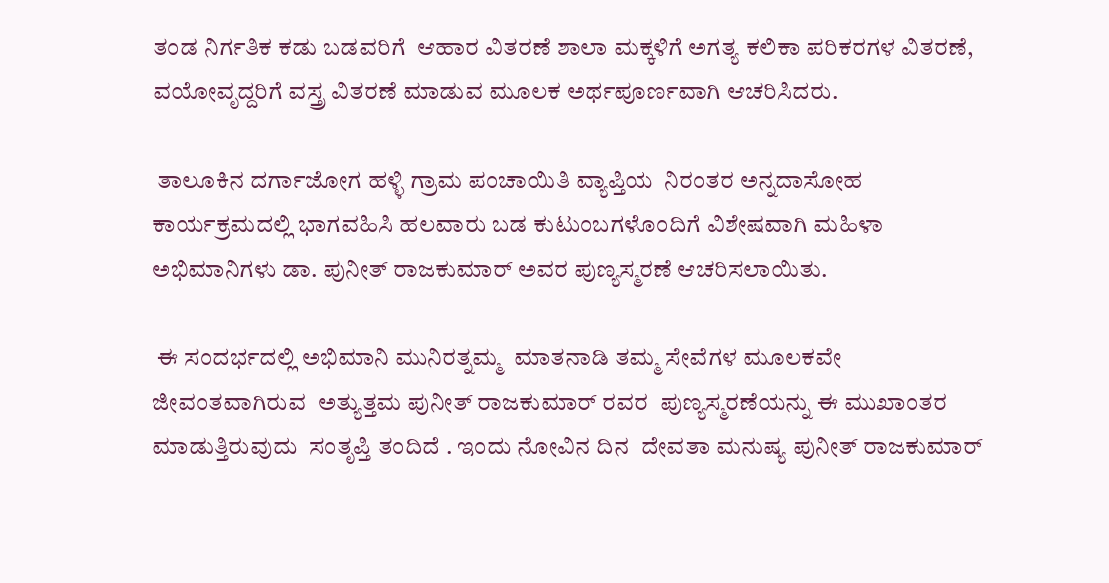ತಂಡ ನಿರ್ಗತಿಕ ಕಡು ಬಡವರಿಗೆ  ಆಹಾರ ವಿತರಣೆ ಶಾಲಾ ಮಕ್ಕಳಿಗೆ ಅಗತ್ಯ ಕಲಿಕಾ ಪರಿಕರಗಳ ವಿತರಣೆ, ವಯೋವೃದ್ದರಿಗೆ ವಸ್ತ್ರ ವಿತರಣೆ ಮಾಡುವ ಮೂಲಕ ಅರ್ಥಪೂರ್ಣವಾಗಿ ಆಚರಿಸಿದರು.

 ತಾಲೂಕಿನ ದರ್ಗಾಜೋಗ ಹಳ್ಳಿ ಗ್ರಾಮ ಪಂಚಾಯಿತಿ ವ್ಯಾಪ್ತಿಯ  ನಿರಂತರ ಅನ್ನದಾಸೋಹ  ಕಾರ್ಯಕ್ರಮದಲ್ಲಿ ಭಾಗವಹಿಸಿ ಹಲವಾರು ಬಡ ಕುಟುಂಬಗಳೊಂದಿಗೆ ವಿಶೇಷವಾಗಿ ಮಹಿಳಾ ಅಭಿಮಾನಿಗಳು ಡಾ. ಪುನೀತ್ ರಾಜಕುಮಾರ್ ಅವರ ಪುಣ್ಯಸ್ಮರಣೆ ಆಚರಿಸಲಾಯಿತು.

 ಈ ಸಂದರ್ಭದಲ್ಲಿ ಅಭಿಮಾನಿ ಮುನಿರತ್ನಮ್ಮ  ಮಾತನಾಡಿ ತಮ್ಮ ಸೇವೆಗಳ ಮೂಲಕವೇ  ಜೀವಂತವಾಗಿರುವ  ಅತ್ಯುತ್ತಮ ಪುನೀತ್ ರಾಜಕುಮಾರ್ ರವರ  ಪುಣ್ಯಸ್ಮರಣೆಯನ್ನು ಈ ಮುಖಾಂತರ ಮಾಡುತ್ತಿರುವುದು  ಸಂತೃಪ್ತಿ ತಂದಿದೆ . ಇಂದು ನೋವಿನ ದಿನ  ದೇವತಾ ಮನುಷ್ಯ ಪುನೀತ್ ರಾಜಕುಮಾರ್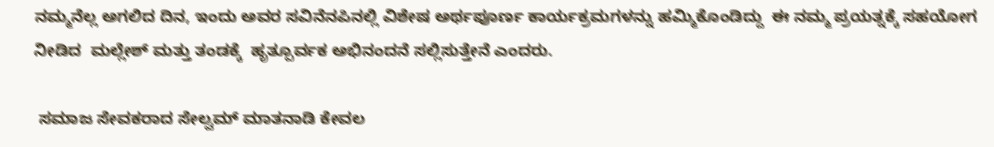ನಮ್ಮನೆಲ್ಲ ಅಗಲಿದ ದಿನ, ಇಂದು ಅವರ ಸವಿನೆನಪಿನಲ್ಲಿ ವಿಶೇಷ ಅರ್ಥಪೂರ್ಣ ಕಾರ್ಯಕ್ರಮಗಳನ್ನು ಹಮ್ಮಿಕೊಂಡಿದ್ದು  ಈ ನಮ್ಮ ಪ್ರಯತ್ನಕ್ಕೆ ಸಹಯೋಗ ನೀಡಿದ  ಮಲ್ಲೇಶ್ ಮತ್ತು ತಂಡಕ್ಕೆ  ಹೃತ್ಪೂರ್ವಕ ಅಭಿನಂದನೆ ಸಲ್ಲಿಸುತ್ತೇನೆ ಎಂದರು.

 ಸಮಾಜ ಸೇವಕರಾದ ಸೇಲ್ವಮ್ ಮಾತನಾಡಿ ಕೇವಲ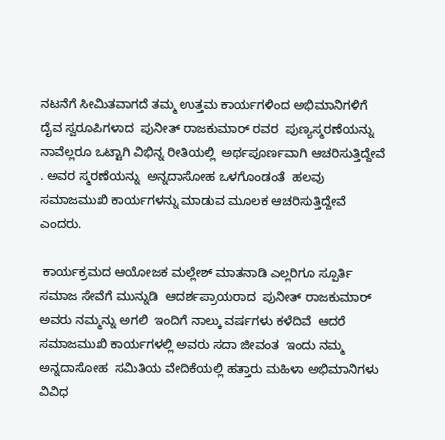ನಟನೆಗೆ ಸೀಮಿತವಾಗದೆ ತಮ್ಮ ಉತ್ತಮ ಕಾರ್ಯಗಳಿಂದ ಅಭಿಮಾನಿಗಳಿಗೆ ದೈವ ಸ್ವರೂಪಿಗಳಾದ  ಪುನೀತ್ ರಾಜಕುಮಾರ್ ರವರ  ಪುಣ್ಯಸ್ಮರಣೆಯನ್ನು  ನಾವೆಲ್ಲರೂ ಒಟ್ಟಾಗಿ ವಿಭಿನ್ನ ರೀತಿಯಲ್ಲಿ  ಅರ್ಥಪೂರ್ಣವಾಗಿ ಆಚರಿಸುತ್ತಿದ್ದೇವೆ . ಅವರ ಸ್ಮರಣೆಯನ್ನು  ಅನ್ನದಾಸೋಹ ಒಳಗೊಂಡಂತೆ  ಹಲವು ಸಮಾಜಮುಖಿ ಕಾರ್ಯಗಳನ್ನು ಮಾಡುವ ಮೂಲಕ ಆಚರಿಸುತ್ತಿದ್ದೇವೆ ಎಂದರು.

 ಕಾರ್ಯಕ್ರಮದ ಆಯೋಜಕ ಮಲ್ಲೇಶ್ ಮಾತನಾಡಿ ಎಲ್ಲರಿಗೂ ಸ್ಪೂರ್ತಿ  ಸಮಾಜ ಸೇವೆಗೆ ಮುನ್ನುಡಿ  ಆದರ್ಶಪ್ರಾಯರಾದ  ಪುನೀತ್ ರಾಜಕುಮಾರ್ ಅವರು ನಮ್ಮನ್ನು ಅಗಲಿ  ಇಂದಿಗೆ ನಾಲ್ಕು ವರ್ಷಗಳು ಕಳೆದಿವೆ  ಆದರೆ ಸಮಾಜಮುಖಿ ಕಾರ್ಯಗಳಲ್ಲಿ ಅವರು ಸದಾ ಜೀವಂತ  ಇಂದು ನಮ್ಮ ಅನ್ನದಾಸೋಹ  ಸಮಿತಿಯ ವೇದಿಕೆಯಲ್ಲಿ ಹತ್ತಾರು ಮಹಿಳಾ ಅಭಿಮಾನಿಗಳು  ವಿವಿಧ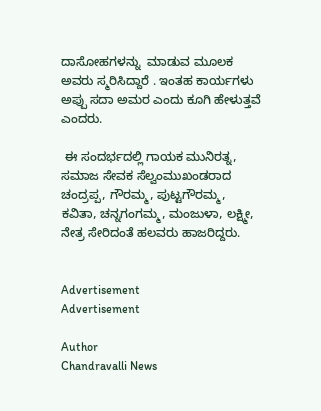ದಾಸೋಹಗಳನ್ನು  ಮಾಡುವ ಮೂಲಕ ಅವರು ಸ್ಮರಿಸಿದ್ದಾರೆ . ಇಂತಹ ಕಾರ್ಯಗಳು ಅಪ್ಪು ಸದಾ ಅಮರ ಎಂದು ಕೂಗಿ ಹೇಳುತ್ತವೆ ಎಂದರು.

 ಈ ಸಂದರ್ಭದಲ್ಲಿ ಗಾಯಕ ಮುನಿರತ್ನ, ಸಮಾಜ ಸೇವಕ ಸೆಲ್ವಂಮುಖಂಡರಾದ ಚಂದ್ರಪ್ಪ, ಗೌರಮ್ಮ, ಪುಟ್ಟಗೌರಮ್ಮ, ಕವಿತಾ, ಚನ್ನಗಂಗಮ್ಮ, ಮಂಜುಳಾ, ಲಕ್ಷ್ಮೀ, ನೇತ್ರ ಸೇರಿದಂತೆ ಹಲವರು ಹಾಜರಿದ್ದರು.


Advertisement
Advertisement

Author
Chandravalli News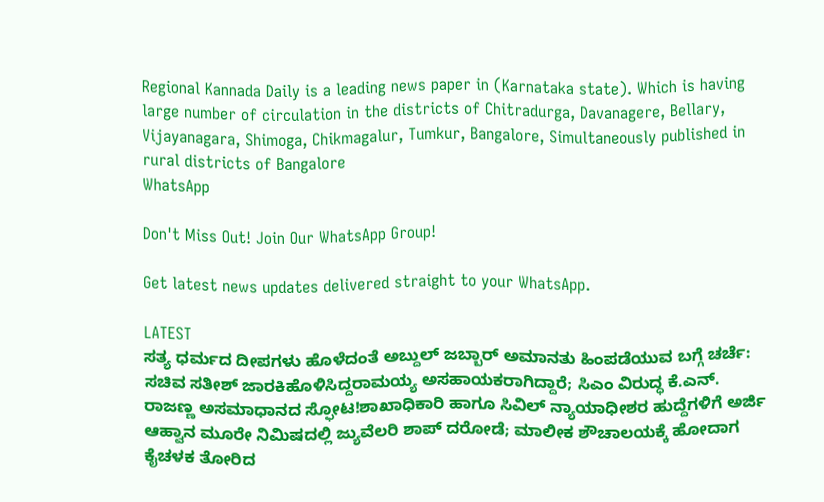Regional Kannada Daily is a leading news paper in (Karnataka state). Which is having large number of circulation in the districts of Chitradurga, Davanagere, Bellary, Vijayanagara, Shimoga, Chikmagalur, Tumkur, Bangalore, Simultaneously published in rural districts of Bangalore
WhatsApp

Don't Miss Out! Join Our WhatsApp Group!

Get latest news updates delivered straight to your WhatsApp.

LATEST
ಸತ್ಯ ಧರ್ಮದ ದೀಪಗಳು ಹೊಳೆದಂತೆ ಅಬ್ದುಲ್ ಜಬ್ಬಾರ್ ಅಮಾನತು ಹಿಂಪಡೆಯುವ ಬಗ್ಗೆ ಚರ್ಚೆ: ಸಚಿವ ಸತೀಶ್ ಜಾರಕಿಹೊಳಿಸಿದ್ದರಾಮಯ್ಯ ಅಸಹಾಯಕರಾಗಿದ್ದಾರೆ; ಸಿಎಂ ವಿರುದ್ಧ ಕೆ.ಎನ್. ರಾಜಣ್ಣ ಅಸಮಾಧಾನದ ಸ್ಫೋಟ!ಶಾಖಾಧಿಕಾರಿ ಹಾಗೂ ಸಿವಿಲ್ ನ್ಯಾಯಾಧೀಶರ ಹುದ್ದೆಗಳಿಗೆ ಅರ್ಜಿ ಆಹ್ವಾನ ಮೂರೇ ನಿಮಿಷದಲ್ಲಿ ಜ್ಯುವೆಲರಿ ಶಾಪ್ ದರೋಡೆ; ಮಾಲೀಕ ಶೌಚಾಲಯಕ್ಕೆ ಹೋದಾಗ ಕೈಚಳಕ ತೋರಿದ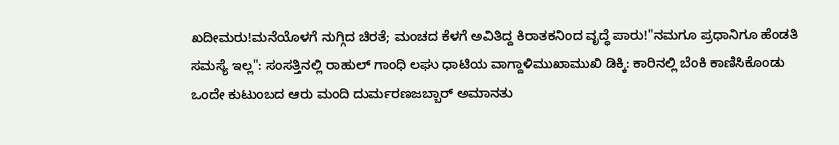ಖದೀಮರು!ಮನೆಯೊಳಗೆ ನುಗ್ಗಿದ ಚಿರತೆ; ಮಂಚದ ಕೆಳಗೆ ಅವಿತಿದ್ದ ಕಿರಾತಕನಿಂದ ವೃದ್ಧೆ ಪಾರು!"ನಮಗೂ ಪ್ರಧಾನಿಗೂ ಹೆಂಡತಿ ಸಮಸ್ಯೆ ಇಲ್ಲ": ಸಂಸತ್ತಿನಲ್ಲಿ ರಾಹುಲ್ ಗಾಂಧಿ ಲಘು ಧಾಟಿಯ ವಾಗ್ದಾಳಿಮುಖಾಮುಖಿ ಡಿಕ್ಕಿ: ಕಾರಿನಲ್ಲಿ ಬೆಂಕಿ ಕಾಣಿಸಿಕೊಂಡು ಒಂದೇ ಕುಟುಂಬದ ಆರು ಮಂದಿ ದುರ್ಮರಣಜಬ್ಬಾರ್ ಅಮಾನತು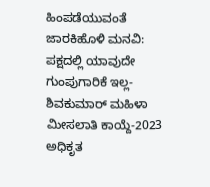ಹಿಂಪಡೆಯುವಂತೆ ಜಾರಕಿಹೊಳಿ ಮನವಿ: ಪಕ್ಷದಲ್ಲಿ ಯಾವುದೇ ಗುಂಪುಗಾರಿಕೆ ಇಲ್ಲ-ಶಿವಕುಮಾರ್ ಮಹಿಳಾ ಮೀಸಲಾತಿ ಕಾಯ್ದೆ-2023 ಅಧಿಕೃತ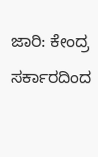ಜಾರಿ: ಕೇಂದ್ರ ಸರ್ಕಾರದಿಂದ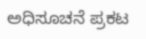ಅಧಿಸೂಚನೆ ಪ್ರಕಟ